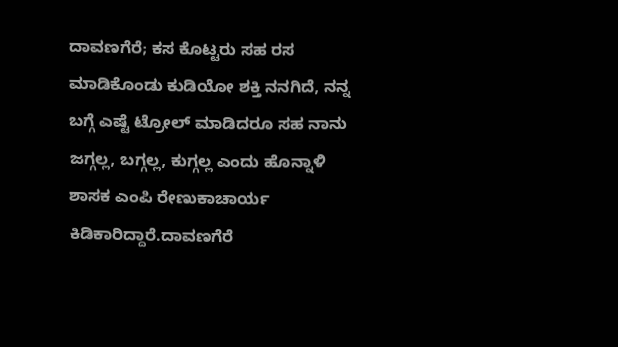ದಾವಣಗೆರೆ; ಕಸ ಕೊಟ್ಟರು ಸಹ ರಸ ಮಾಡಿಕೊಂಡು ಕುಡಿಯೋ ಶಕ್ತಿ ನನಗಿದೆ, ನನ್ನ ಬಗ್ಗೆ ಎಷ್ಟೆ ಟ್ರೋಲ್ ಮಾಡಿದರೂ ಸಹ ನಾನು ಜಗ್ಗಲ್ಲ, ಬಗ್ಗಲ್ಲ, ಕುಗ್ಗಲ್ಲ ಎಂದು ಹೊನ್ನಾಳಿ ಶಾಸಕ ಎಂಪಿ ರೇಣುಕಾಚಾರ್ಯ ಕಿಡಿಕಾರಿದ್ದಾರೆ.ದಾವಣಗೆರೆ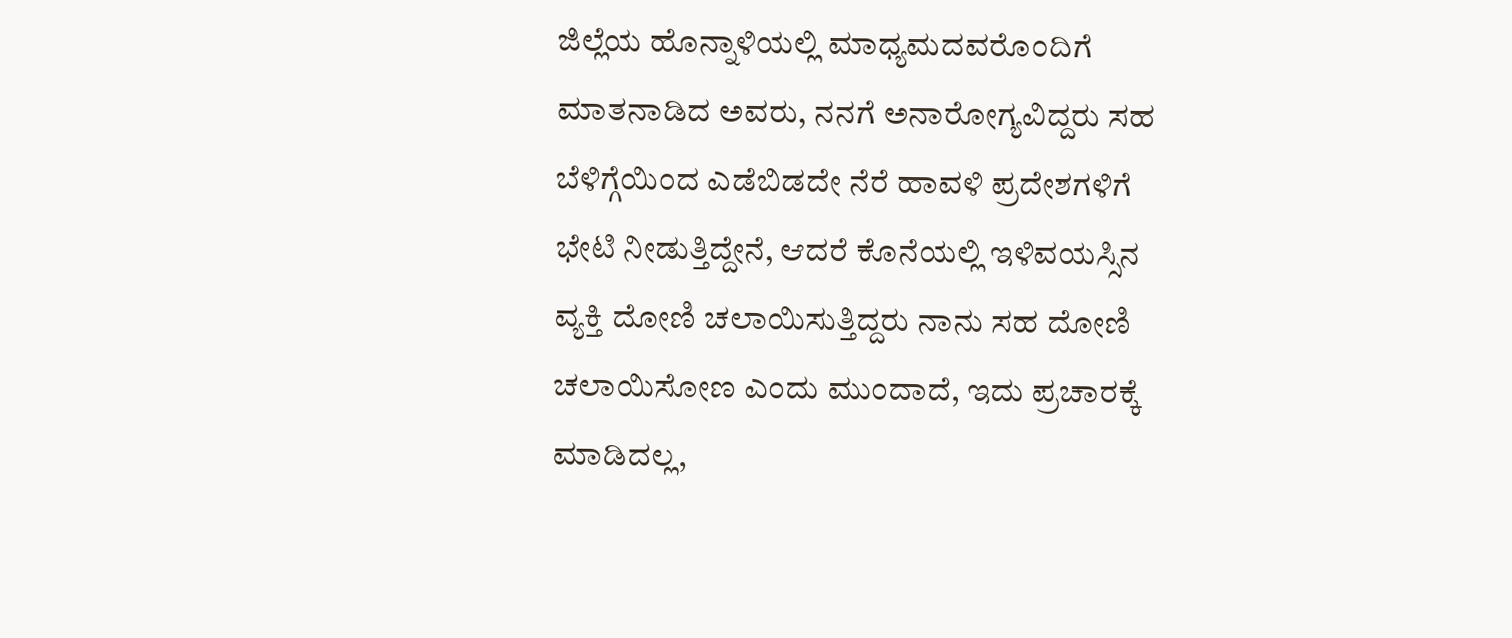ಜಿಲ್ಲೆಯ ಹೊನ್ನಾಳಿಯಲ್ಲಿ ಮಾಧ್ಯಮದವರೊಂದಿಗೆ ಮಾತನಾಡಿದ ಅವರು, ನನಗೆ ಅನಾರೋಗ್ಯವಿದ್ದರು ಸಹ ಬೆಳಿಗ್ಗೆಯಿಂದ ಎಡೆಬಿಡದೇ ನೆರೆ ಹಾವಳಿ ಪ್ರದೇಶಗಳಿಗೆ ಭೇಟಿ ನೀಡುತ್ತಿದ್ದೇನೆ, ಆದರೆ ಕೊನೆಯಲ್ಲಿ ಇಳಿವಯಸ್ಸಿನ ವ್ಯಕ್ತಿ ದೋಣಿ ಚಲಾಯಿಸುತ್ತಿದ್ದರು ನಾನು ಸಹ ದೋಣಿ ಚಲಾಯಿಸೋಣ ಎಂದು ಮುಂದಾದೆ, ಇದು ಪ್ರಚಾರಕ್ಕೆ ಮಾಡಿದಲ್ಲ,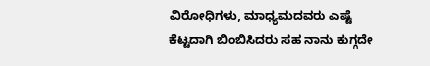ವಿರೋಧಿಗಳು, ಮಾಧ್ಯಮದವರು ಎಷ್ಟೆ ಕೆಟ್ಟದಾಗಿ ಬಿಂಬಿಸಿದರು ಸಹ ನಾನು ಕುಗ್ಗದೇ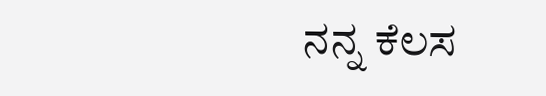ನನ್ನ ಕೆಲಸ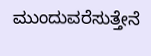ಮುಂದುವರೆಸುತ್ತೇನೆ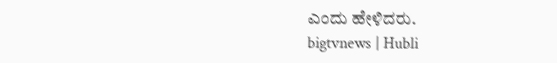ಎಂದು ಹೇಳಿದರು.
bigtvnews | Hubli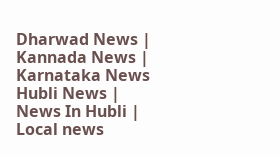Dharwad News | Kannada News | Karnataka News Hubli News | News In Hubli | Local news